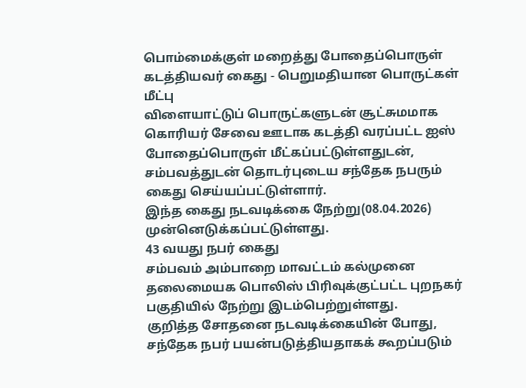பொம்மைக்குள் மறைத்து போதைப்பொருள் கடத்தியவர் கைது - பெறுமதியான பொருட்கள் மீட்பு
விளையாட்டுப் பொருட்களுடன் சூட்சுமமாக கொரியர் சேவை ஊடாக கடத்தி வரப்பட்ட ஐஸ் போதைப்பொருள் மீட்கப்பட்டுள்ளதுடன், சம்பவத்துடன் தொடர்புடைய சந்தேக நபரும் கைது செய்யப்பட்டுள்ளார்.
இந்த கைது நடவடிக்கை நேற்று(08.04.2026) முன்னெடுக்கப்பட்டுள்ளது.
43 வயது நபர் கைது
சம்பவம் அம்பாறை மாவட்டம் கல்முனை தலைமையக பொலிஸ் பிரிவுக்குட்பட்ட புறநகர் பகுதியில் நேற்று இடம்பெற்றுள்ளது.
குறித்த சோதனை நடவடிக்கையின் போது, சந்தேக நபர் பயன்படுத்தியதாகக் கூறப்படும்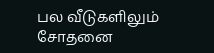பல வீடுகளிலும் சோதனை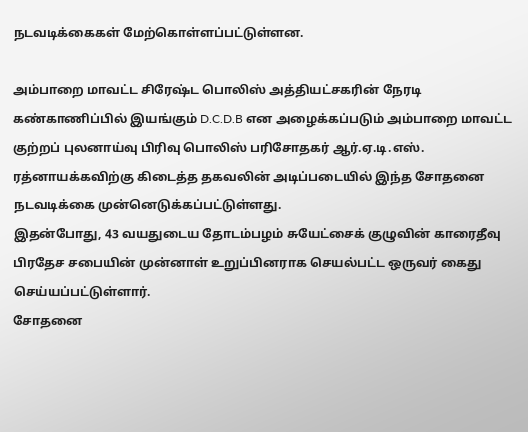நடவடிக்கைகள் மேற்கொள்ளப்பட்டுள்ளன.

அம்பாறை மாவட்ட சிரேஷ்ட பொலிஸ் அத்தியட்சகரின் நேரடி கண்காணிப்பில் இயங்கும் D.C.D.B என அழைக்கப்படும் அம்பாறை மாவட்ட குற்றப் புலனாய்வு பிரிவு பொலிஸ் பரிசோதகர் ஆர்.ஏ.டி.எஸ். ரத்னாயக்கவிற்கு கிடைத்த தகவலின் அடிப்படையில் இந்த சோதனை நடவடிக்கை முன்னெடுக்கப்பட்டுள்ளது.
இதன்போது, 43 வயதுடைய தோடம்பழம் சுயேட்சைக் குழுவின் காரைதீவு பிரதேச சபையின் முன்னாள் உறுப்பினராக செயல்பட்ட ஒருவர் கைது செய்யப்பட்டுள்ளார்.
சோதனை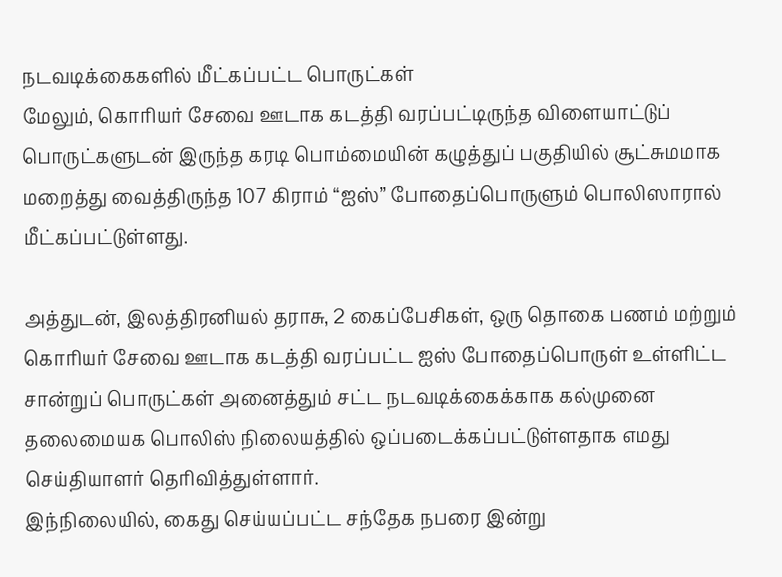நடவடிக்கைகளில் மீட்கப்பட்ட பொருட்கள்
மேலும், கொரியர் சேவை ஊடாக கடத்தி வரப்பட்டிருந்த விளையாட்டுப் பொருட்களுடன் இருந்த கரடி பொம்மையின் கழுத்துப் பகுதியில் சூட்சுமமாக மறைத்து வைத்திருந்த 107 கிராம் “ஐஸ்” போதைப்பொருளும் பொலிஸாரால் மீட்கப்பட்டுள்ளது.

அத்துடன், இலத்திரனியல் தராசு, 2 கைப்பேசிகள், ஒரு தொகை பணம் மற்றும் கொரியர் சேவை ஊடாக கடத்தி வரப்பட்ட ஐஸ் போதைப்பொருள் உள்ளிட்ட சான்றுப் பொருட்கள் அனைத்தும் சட்ட நடவடிக்கைக்காக கல்முனை தலைமையக பொலிஸ் நிலையத்தில் ஒப்படைக்கப்பட்டுள்ளதாக எமது செய்தியாளர் தெரிவித்துள்ளார்.
இந்நிலையில், கைது செய்யப்பட்ட சந்தேக நபரை இன்று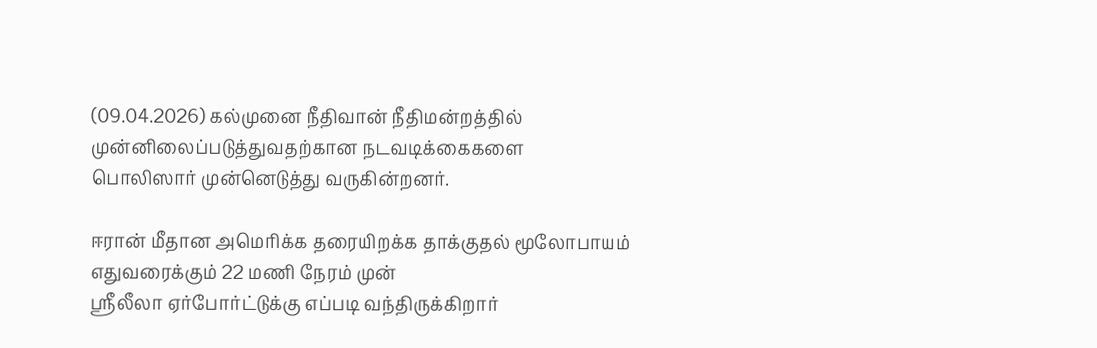(09.04.2026) கல்முனை நீதிவான் நீதிமன்றத்தில் முன்னிலைப்படுத்துவதற்கான நடவடிக்கைகளை பொலிஸார் முன்னெடுத்து வருகின்றனர்.

ஈரான் மீதான அமெரிக்க தரையிறக்க தாக்குதல் மூலோபாயம் எதுவரைக்கும் 22 மணி நேரம் முன்
ஸ்ரீலீலா ஏர்போர்ட்டுக்கு எப்படி வந்திருக்கிறார்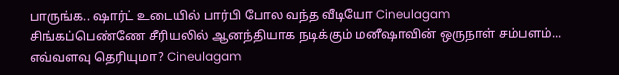பாருங்க.. ஷார்ட் உடையில் பார்பி போல வந்த வீடியோ Cineulagam
சிங்கப்பெண்ணே சீரியலில் ஆனந்தியாக நடிக்கும் மனீஷாவின் ஒருநாள் சம்பளம்... எவ்வளவு தெரியுமா? Cineulagam